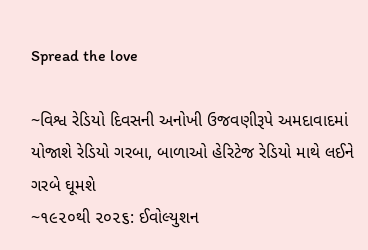Spread the love

~વિશ્વ રેડિયો દિવસની અનોખી ઉજવણીરૂપે અમદાવાદમાં યોજાશે રેડિયો ગરબા, બાળાઓ હેરિટેજ રેડિયો માથે લઈને ગરબે ઘૂમશે
~૧૯૨૦થી ૨૦૨૬: ઈવોલ્યુશન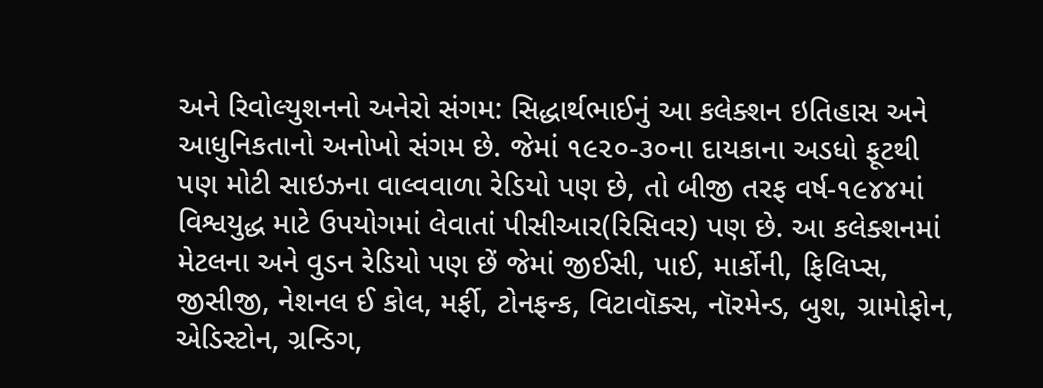અને રિવોલ્યુશનનો અનેરો સંગમ: સિદ્ધાર્થભાઈનું આ કલેક્શન ઇતિહાસ અને આધુનિકતાનો અનોખો સંગમ છે. જેમાં ૧૯૨૦-૩૦ના દાયકાના અડધો ફૂટથી પણ મોટી સાઇઝના વાલ્વવાળા રેડિયો પણ છે, તો બીજી તરફ વર્ષ-૧૯૪૪માં વિશ્વયુદ્ધ માટે ઉપયોગમાં લેવાતાં પીસીઆર(રિસિવર) પણ છે. આ કલેક્શનમાં મેટલના અને વુડન રેડિયો પણ છેં જેમાં જીઈસી, પાઈ, માર્કોની, ફિલિપ્સ, જીસીજી, નેશનલ ઈ કોલ, મર્ફી, ટોનફન્ક, વિટાવૉક્સ, નૉરમેન્ડ, બુશ, ગ્રામોફોન, એડિસ્ટોન, ગ્રન્ડિગ,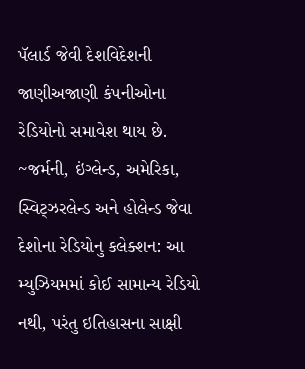પૅલાર્ડ જેવી દેશવિદેશની જાણીઅજાણી કંપનીઓના રેડિયોનો સમાવેશ થાય છે.
~જર્મની, ઇંગ્લેન્ડ, અમેરિકા, સ્વિટ્ઝરલેન્ડ અને હોલેન્ડ જેવા દેશોના રેડિયોનુ કલેક્શન: આ મ્યુઝિયમમાં કોઈ સામાન્ય રેડિયો નથી, પરંતુ ઇતિહાસના સાક્ષી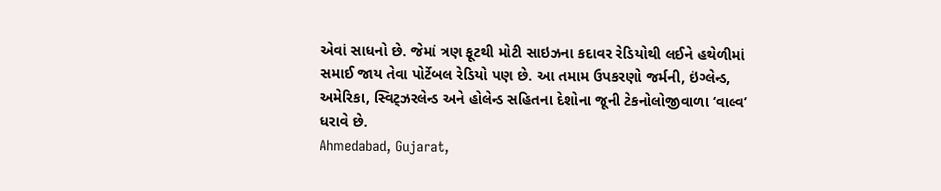એવાં સાધનો છે. જેમાં ત્રણ ફૂટથી મોટી સાઇઝના કદાવર રેડિયોથી લઈને હથેળીમાં સમાઈ જાય તેવા પોર્ટેબલ રેડિયો પણ છે. આ તમામ ઉપકરણો જર્મની, ઇંગ્લેન્ડ, અમેરિકા, સ્વિટ્ઝરલેન્ડ અને હોલેન્ડ સહિતના દેશોના જૂની ટેકનોલોજીવાળા ‘વાલ્વ’ ધરાવે છે.
Ahmedabad, Gujarat,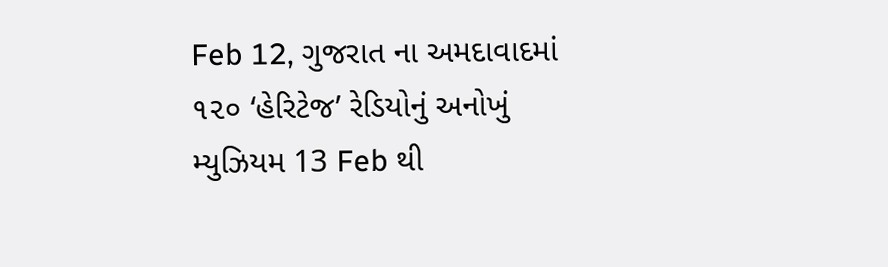Feb 12, ગુજરાત ના અમદાવાદમાં ૧૨૦ ‘હેરિટેજ’ રેડિયોનું અનોખું મ્યુઝિયમ 13 Feb થી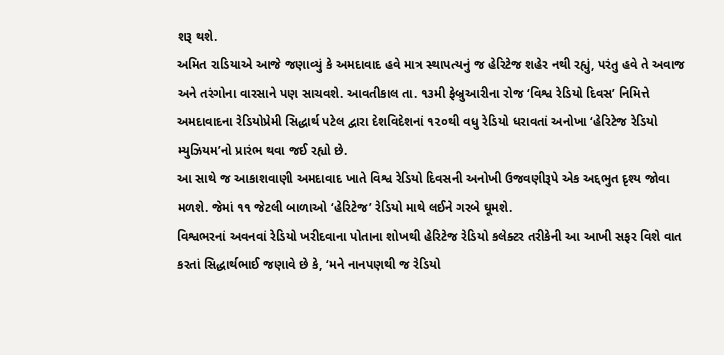શરૂ થશે.
અમિત રાડિયાએ આજે જણાવ્યું કે અમદાવાદ હવે માત્ર સ્થાપત્યનું જ હેરિટેજ શહેર નથી રહ્યું, પરંતુ હવે તે અવાજ અને તરંગોના વારસાને પણ સાચવશે. આવતીકાલ તા. ૧૩મી ફેબ્રુઆરીના રોજ ‘વિશ્વ રેડિયો દિવસ’ નિમિત્તે અમદાવાદના રેડિયોપ્રેમી સિદ્ધાર્થ પટેલ દ્વારા દેશવિદેશનાં ૧૨૦થી વધુ રેડિયો ધરાવતાં અનોખા ‘હેરિટેજ રેડિયો મ્યુઝિયમ’નો પ્રારંભ થવા જઈ રહ્યો છે.
આ સાથે જ આકાશવાણી અમદાવાદ ખાતે વિશ્વ રેડિયો દિવસની અનોખી ઉજવણીરૂપે એક અદ્દભુત દૃશ્ય જોવા મળશે. જેમાં ૧૧ જેટલી બાળાઓ ‘હેરિટેજ’ રેડિયો માથે લઈને ગરબે ઘૂમશે.
વિશ્વભરનાં અવનવાં રેડિયો ખરીદવાના પોતાના શોખથી હેરિટેજ રેડિયો કલેક્ટર તરીકેની આ આખી સફર વિશે વાત કરતાં સિદ્ધાર્થભાઈ જણાવે છે કે, ‘મને નાનપણથી જ રેડિયો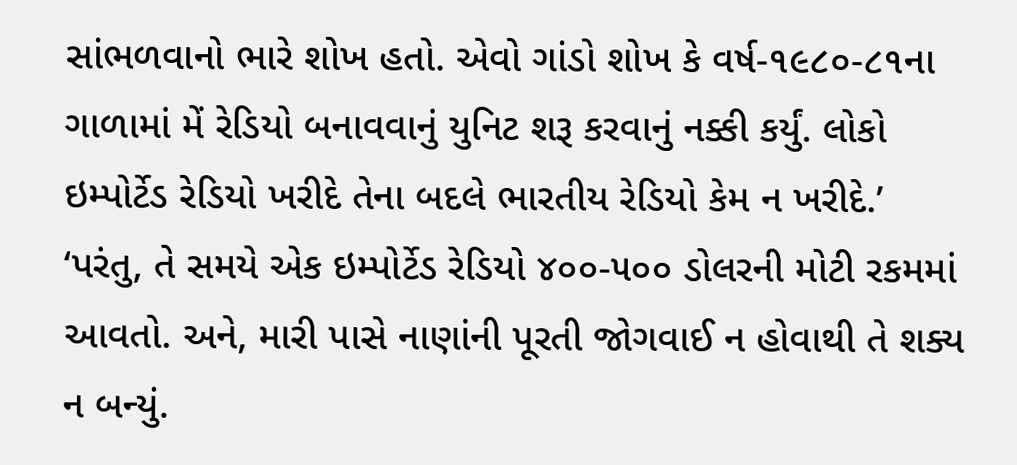સાંભળવાનો ભારે શોખ હતો. એવો ગાંડો શોખ કે વર્ષ-૧૯૮૦-૮૧ના ગાળામાં મેં રેડિયો બનાવવાનું યુનિટ શરૂ કરવાનું નક્કી કર્યું. લોકો ઇમ્પોર્ટેડ રેડિયો ખરીદે તેના બદલે ભારતીય રેડિયો કેમ ન ખરીદે.’
‘પરંતુ, તે સમયે એક ઇમ્પોર્ટેડ રેડિયો ૪૦૦-૫૦૦ ડોલરની મોટી રકમમાં આવતો. અને, મારી પાસે નાણાંની પૂરતી જોગવાઈ ન હોવાથી તે શક્ય ન બન્યું.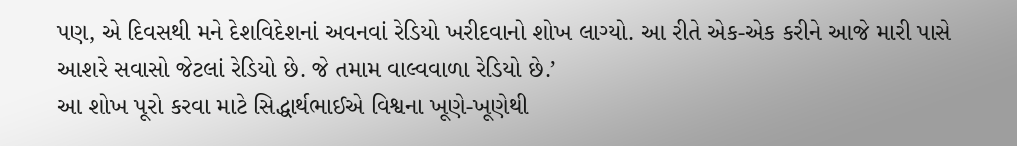પણ, એ દિવસથી મને દેશવિદેશનાં અવનવાં રેડિયો ખરીદવાનો શોખ લાગ્યો. આ રીતે એક-એક કરીને આજે મારી પાસે આશરે સવાસો જેટલાં રેડિયો છે. જે તમામ વાલ્વવાળા રેડિયો છે.’
આ શોખ પૂરો કરવા માટે સિદ્ધાર્થભાઈએ વિશ્વના ખૂણે-ખૂણેથી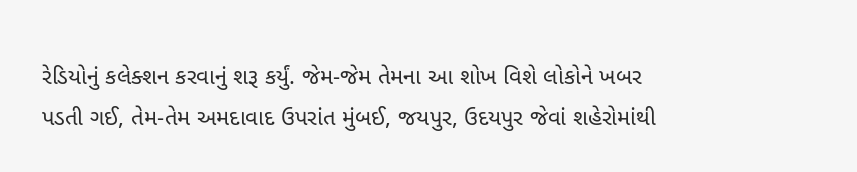રેડિયોનું કલેક્શન કરવાનું શરૂ કર્યું. જેમ-જેમ તેમના આ શોખ વિશે લોકોને ખબર પડતી ગઈ, તેમ-તેમ અમદાવાદ ઉપરાંત મુંબઈ, જયપુર, ઉદયપુર જેવાં શહેરોમાંથી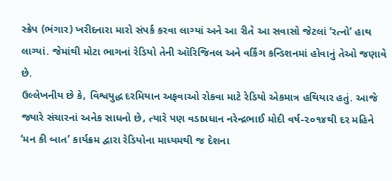સ્ક્રેપ (ભંગાર) ખરીદનારા મારો સંપર્ક કરવા લાગ્યાં અને આ રીતે આ સવાસો જેટલાં ‘રત્નો’ હાથ લાગ્યાં. જેમાંથી મોટા ભાગનાં રેડિયો તેની ઑરિજિનલ અને વર્કિંગ કન્ડિશનમાં હોવાનું તેઓ જણાવે છે.
ઉલ્લેખનીય છે કે, વિશ્વયુદ્ધ દરમિયાન અફવાઓ રોકવા માટે રેડિયો એકમાત્ર હથિયાર હતું. આજે જ્યારે સંચારનાં અનેક સાધનો છે, ત્યારે પણ વડાપ્રધાન નરેન્દ્રભાઈ મોદી વર્ષ-૨૦૧૪થી દર મહિને ‘મન કી બાત’ કાર્યક્રમ દ્વારા રેડિયોના માધ્યમથી જ દેશના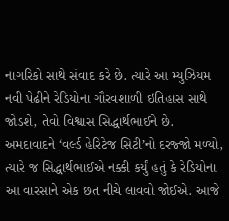નાગરિકો સાથે સંવાદ કરે છે. ત્યારે આ મ્યુઝિયમ નવી પેઢીને રેડિયોના ગૌરવશાળી ઇતિહાસ સાથે જોડશે, તેવો વિશ્વાસ સિદ્ધાર્થભાઈને છે.
અમદાવાદને ‘વર્લ્ડ હેરિટેજ સિટી’નો દરજ્જો મળ્યો, ત્યારે જ સિદ્ધાર્થભાઈએ નક્કી કર્યું હતું કે રેડિયોના આ વારસાને એક છત નીચે લાવવો જોઈએ. આજે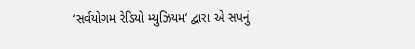‘સર્વયોગમ રેડિયો મ્યુઝિયમ’ દ્વારા એ સપનું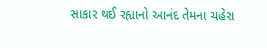સાકાર થઈ રહ્યાનો આનંદ તેમના ચહેરા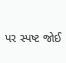પર સ્પષ્ટ જોઈ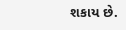શકાય છે.